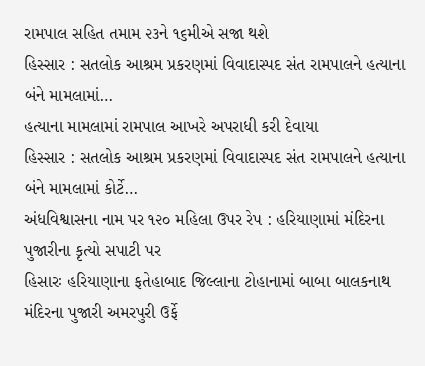રામપાલ સહિત તમામ ૨૩ને ૧૬મીએ સજા થશે
હિસ્સાર : સતલોક આશ્રમ પ્રકરણમાં વિવાદાસ્પદ સંત રામપાલને હત્યાના બંને મામલામાં…
હત્યાના મામલામાં રામપાલ આખરે અપરાધી કરી દેવાયા
હિસ્સાર : સતલોક આશ્રમ પ્રકરણમાં વિવાદાસ્પદ સંત રામપાલને હત્યાના બંને મામલામાં કોર્ટે…
અંધવિશ્વાસના નામ પર ૧૨૦ મહિલા ઉપર રેપ : હરિયાણામાં મંદિરના પુજારીના કૃત્યો સપાટી પર
હિસારઃ હરિયાણાના ફતેહાબાદ જિલ્લાના ટોહાનામાં બાબા બાલકનાથ મંદિરના પુજારી અમરપુરી ઉર્ફે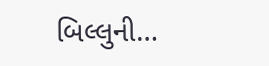બિલ્લુની…